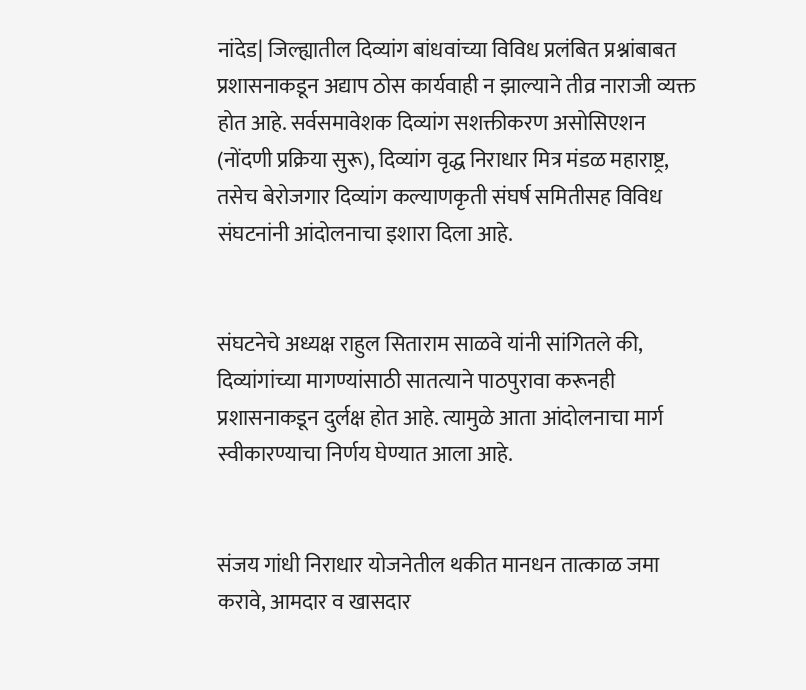नांदेड| जिल्ह्यातील दिव्यांग बांधवांच्या विविध प्रलंबित प्रश्नांबाबत प्रशासनाकडून अद्याप ठोस कार्यवाही न झाल्याने तीव्र नाराजी व्यक्त होत आहे. सर्वसमावेशक दिव्यांग सशक्तीकरण असोसिएशन (नोंदणी प्रक्रिया सुरू), दिव्यांग वृद्ध निराधार मित्र मंडळ महाराष्ट्र, तसेच बेरोजगार दिव्यांग कल्याणकृती संघर्ष समितीसह विविध संघटनांनी आंदोलनाचा इशारा दिला आहे.


संघटनेचे अध्यक्ष राहुल सिताराम साळवे यांनी सांगितले की, दिव्यांगांच्या मागण्यांसाठी सातत्याने पाठपुरावा करूनही प्रशासनाकडून दुर्लक्ष होत आहे. त्यामुळे आता आंदोलनाचा मार्ग स्वीकारण्याचा निर्णय घेण्यात आला आहे.


संजय गांधी निराधार योजनेतील थकीत मानधन तात्काळ जमा करावे, आमदार व खासदार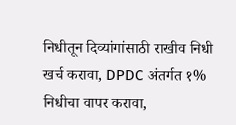निधीतून दिव्यांगांसाठी राखीव निधी खर्च करावा, DPDC अंतर्गत १% निधीचा वापर करावा,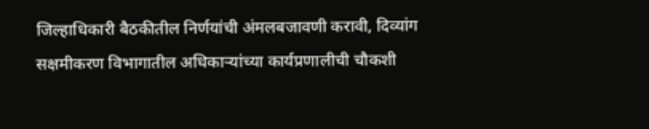जिल्हाधिकारी बैठकीतील निर्णयांची अंमलबजावणी करावी, दिव्यांग सक्षमीकरण विभागातील अधिकाऱ्यांच्या कार्यप्रणालीची चौकशी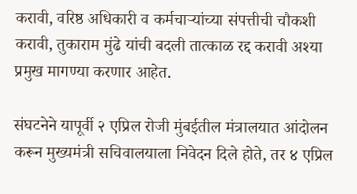करावी, वरिष्ठ अधिकारी व कर्मचाऱ्यांच्या संपत्तीची चौकशी करावी, तुकाराम मुंढे यांची बदली तात्काळ रद्द करावी अश्या प्रमुख मागण्या करणार आहेत.

संघटनेने यापूर्वी २ एप्रिल रोजी मुंबईतील मंत्रालयात आंदोलन करून मुख्यमंत्री सचिवालयाला निवेदन दिले होते, तर ४ एप्रिल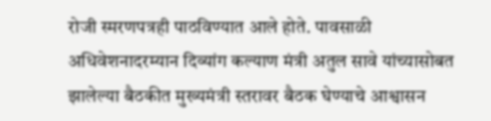रोजी स्मरणपत्रही पाठविण्यात आले होते. पावसाळी अधिवेशनादरम्यान दिव्यांग कल्याण मंत्री अतुल सावे यांच्यासोबत झालेल्या बैठकीत मुख्यमंत्री स्तरावर बैठक घेण्याचे आश्वासन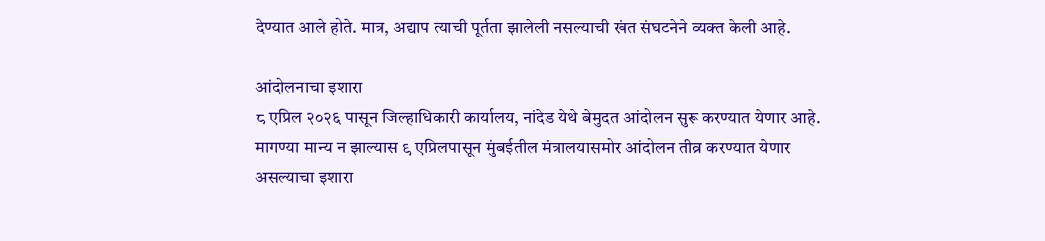देण्यात आले होते. मात्र, अद्याप त्याची पूर्तता झालेली नसल्याची खंत संघटनेने व्यक्त केली आहे.

आंदोलनाचा इशारा
८ एप्रिल २०२६ पासून जिल्हाधिकारी कार्यालय, नांदेड येथे बेमुदत आंदोलन सुरू करण्यात येणार आहे. मागण्या मान्य न झाल्यास ९ एप्रिलपासून मुंबईतील मंत्रालयासमोर आंदोलन तीव्र करण्यात येणार असल्याचा इशारा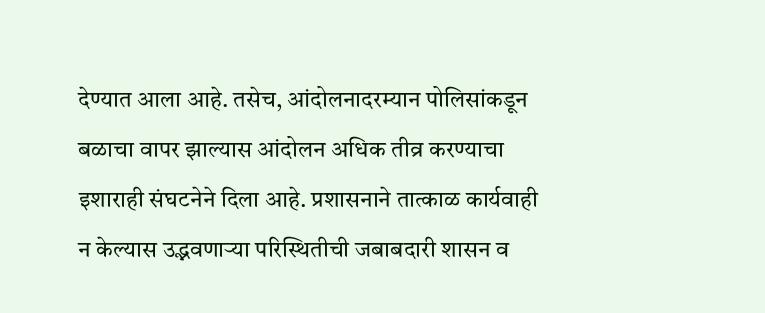देण्यात आला आहे. तसेच, आंदोलनादरम्यान पोलिसांकडून बळाचा वापर झाल्यास आंदोलन अधिक तीव्र करण्याचा इशाराही संघटनेने दिला आहे. प्रशासनाने तात्काळ कार्यवाही न केल्यास उद्भवणाऱ्या परिस्थितीची जबाबदारी शासन व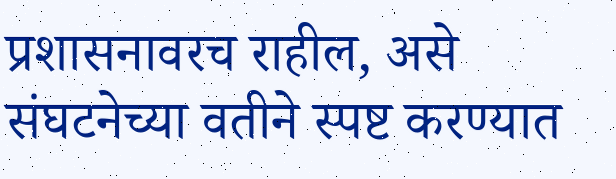प्रशासनावरच राहील, असे संघटनेच्या वतीने स्पष्ट करण्यात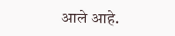आले आहे.